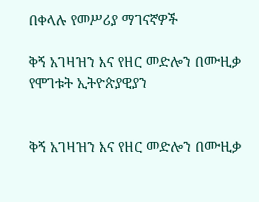በቀላሉ የመሥሪያ ማገናኛዎች

ቅኝ አገዛዝን እና የዘር መድሎን በሙዚቃ የሞገቱት ኢትዮጵያዊያን


ቅኝ አገዛዝን እና የዘር መድሎን በሙዚቃ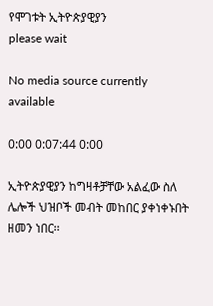የሞገቱት ኢትዮጵያዊያን
please wait

No media source currently available

0:00 0:07:44 0:00

ኢትዮጵያዊያን ከግዛቶቻቸው አልፈው ስለ ሌሎች ህዝቦች መብት መከበር ያቀነቀኑበት ዘመን ነበር፡፡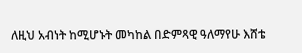ለዚህ አብነት ከሚሆኑት መካከል በድምጻዊ ዓለማየሁ እሸቴ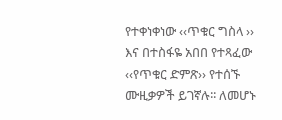የተቀነቀነው ‹‹ጥቁር ግስላ ›› እና በተስፋዬ አበበ የተጻፈው ‹‹የጥቁር ድምጽ›› የተሰኙ ሙዚቃዎች ይገኛሉ፡፡ ለመሆኑ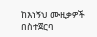ከእነኝህ ሙዚቃዎች በስተጀርባ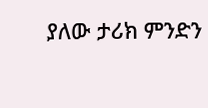ያለው ታሪክ ምንድን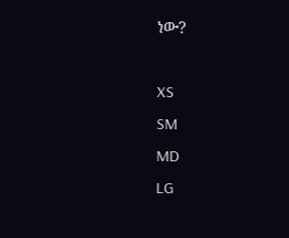ነው?

XS
SM
MD
LG